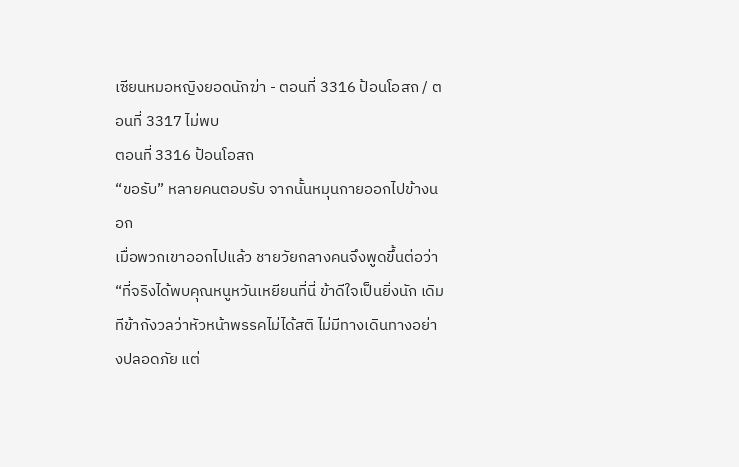เซียนหมอหญิงยอดนักฆ่า - ตอนที่ 3316 ป้อนโอสถ / ตอนที่ 3317 ไม่พบ
ตอนที่ 3316 ป้อนโอสถ
“ขอรับ” หลายคนตอบรับ จากนั้นหมุนกายออกไปข้างนอก
เมื่อพวกเขาออกไปแล้ว ชายวัยกลางคนจึงพูดขึ้นต่อว่า “ที่จริงได้พบคุณหนูหวันเหยียนที่นี่ ข้าดีใจเป็นยิ่งนัก เดิมทีข้ากังวลว่าหัวหน้าพรรคไม่ได้สติ ไม่มีทางเดินทางอย่างปลอดภัย แต่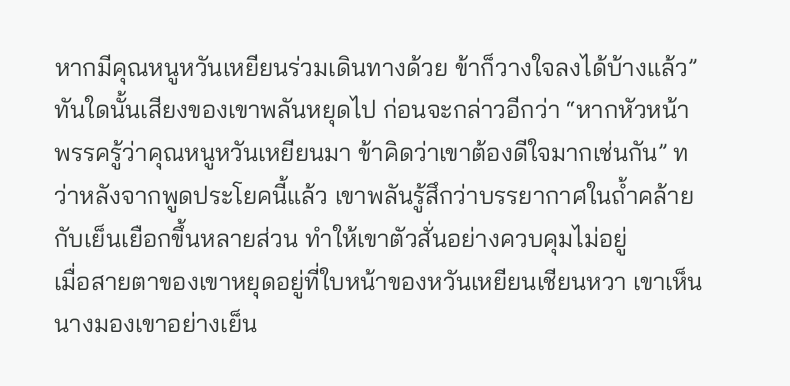หากมีคุณหนูหวันเหยียนร่วมเดินทางด้วย ข้าก็วางใจลงได้บ้างแล้ว”
ทันใดนั้นเสียงของเขาพลันหยุดไป ก่อนจะกล่าวอีกว่า “หากหัวหน้าพรรครู้ว่าคุณหนูหวันเหยียนมา ข้าคิดว่าเขาต้องดีใจมากเช่นกัน” ทว่าหลังจากพูดประโยคนี้แล้ว เขาพลันรู้สึกว่าบรรยากาศในถ้ำคล้ายกับเย็นเยือกขึ้นหลายส่วน ทำให้เขาตัวสั่นอย่างควบคุมไม่อยู่
เมื่อสายตาของเขาหยุดอยู่ที่ใบหน้าของหวันเหยียนเชียนหวา เขาเห็นนางมองเขาอย่างเย็น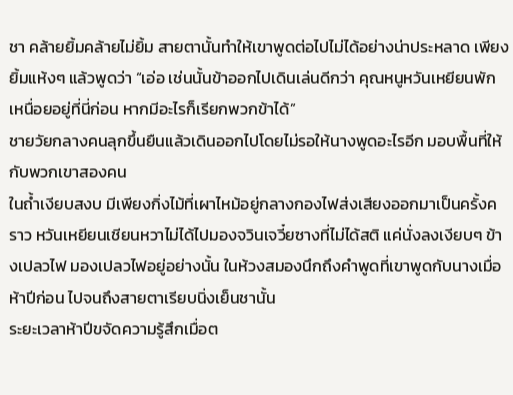ชา คล้ายยิ้มคล้ายไม่ยิ้ม สายตานั้นทำให้เขาพูดต่อไปไม่ได้อย่างน่าประหลาด เพียงยิ้มแห้งๆ แล้วพูดว่า “เอ่อ เช่นนั้นข้าออกไปเดินเล่นดีกว่า คุณหนูหวันเหยียนพักเหนื่อยอยู่ที่นี่ก่อน หากมีอะไรก็เรียกพวกข้าได้”
ชายวัยกลางคนลุกขึ้นยืนแล้วเดินออกไปโดยไม่รอให้นางพูดอะไรอีก มอบพื้นที่ให้กับพวกเขาสองคน
ในถ้ำเงียบสงบ มีเพียงกิ่งไม้ที่เผาไหม้อยู่กลางกองไฟส่งเสียงออกมาเป็นครั้งคราว หวันเหยียนเชียนหวาไม่ได้ไปมองจวินเจวี๋ยซางที่ไม่ได้สติ แค่นั่งลงเงียบๆ ข้างเปลวไฟ มองเปลวไฟอยู่อย่างนั้น ในห้วงสมองนึกถึงคำพูดที่เขาพูดกับนางเมื่อห้าปีก่อน ไปจนถึงสายตาเรียบนิ่งเย็นชานั้น
ระยะเวลาห้าปีขจัดความรู้สึกเมื่อต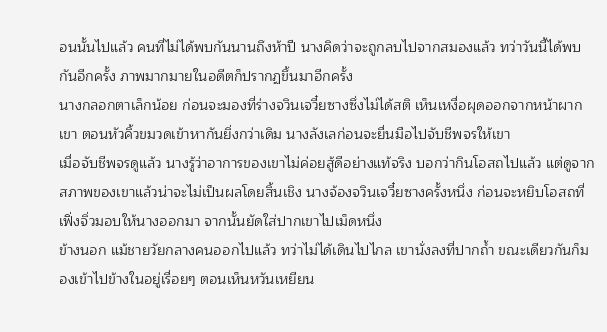อนนั้นไปแล้ว คนที่ไม่ได้พบกันนานถึงห้าปี นางคิดว่าจะถูกลบไปจากสมองแล้ว ทว่าวันนี้ได้พบกันอีกครั้ง ภาพมากมายในอดีตก็ปรากฏขึ้นมาอีกครั้ง
นางกลอกตาเล็กน้อย ก่อนจะมองที่ร่างจวินเจวี๋ยซางซึ่งไม่ได้สติ เห็นเหงื่อผุดออกจากหน้าผากเขา ตอนหัวคิ้วขมวดเข้าหากันยิ่งกว่าเดิม นางลังเลก่อนจะยื่นมือไปจับชีพจรให้เขา
เมื่อจับชีพจรดูแล้ว นางรู้ว่าอาการของเขาไม่ค่อยสู้ดีอย่างแท้จริง บอกว่ากินโอสถไปแล้ว แต่ดูจากสภาพของเขาแล้วน่าจะไม่เป็นผลโดยสิ้นเชิง นางจ้องจวินเจวี๋ยซางครั้งหนึ่ง ก่อนจะหยิบโอสถที่เฟิ่งจิ่วมอบให้นางออกมา จากนั้นยัดใส่ปากเขาไปเม็ดหนึ่ง
ข้างนอก แม้ชายวัยกลางคนออกไปแล้ว ทว่าไม่ได้เดินไปไกล เขานั่งลงที่ปากถ้ำ ขณะเดียวกันก็มองเข้าไปข้างในอยู่เรื่อยๆ ตอนเห็นหวันเหยียน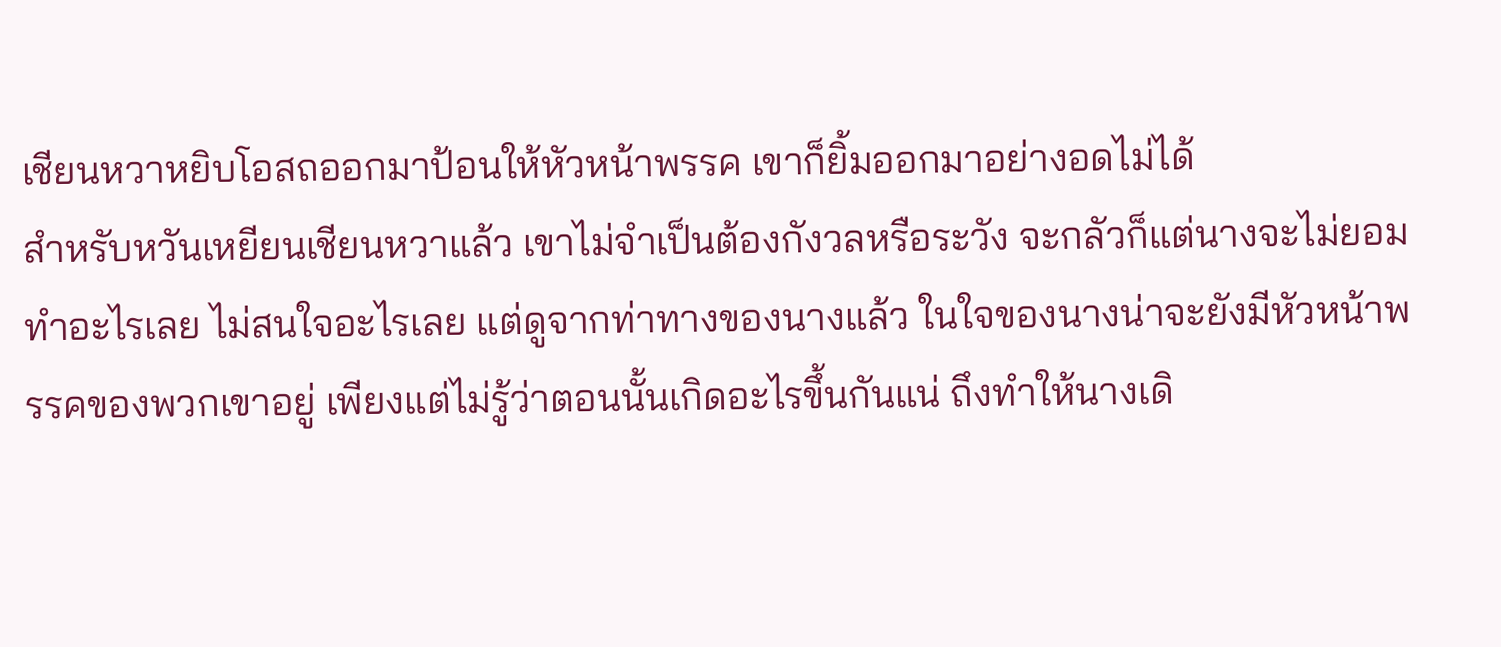เชียนหวาหยิบโอสถออกมาป้อนให้หัวหน้าพรรค เขาก็ยิ้มออกมาอย่างอดไม่ได้
สำหรับหวันเหยียนเชียนหวาแล้ว เขาไม่จำเป็นต้องกังวลหรือระวัง จะกลัวก็แต่นางจะไม่ยอมทำอะไรเลย ไม่สนใจอะไรเลย แต่ดูจากท่าทางของนางแล้ว ในใจของนางน่าจะยังมีหัวหน้าพรรคของพวกเขาอยู่ เพียงแต่ไม่รู้ว่าตอนนั้นเกิดอะไรขึ้นกันแน่ ถึงทำให้นางเดิ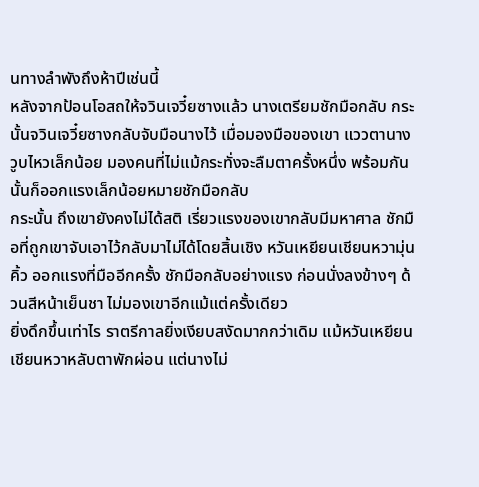นทางลำพังถึงห้าปีเช่นนี้
หลังจากป้อนโอสถให้จวินเจวี๋ยซางแล้ว นางเตรียมชักมือกลับ กระนั้นจวินเจวี๋ยซางกลับจับมือนางไว้ เมื่อมองมือของเขา แววตานางวูบไหวเล็กน้อย มองคนที่ไม่แม้กระทั่งจะลืมตาครั้งหนึ่ง พร้อมกันนั้นก็ออกแรงเล็กน้อยหมายชักมือกลับ
กระนั้น ถึงเขายังคงไม่ได้สติ เรี่ยวแรงของเขากลับมีมหาศาล ชักมือที่ถูกเขาจับเอาไว้กลับมาไม่ได้โดยสิ้นเชิง หวันเหยียนเชียนหวามุ่นคิ้ว ออกแรงที่มืออีกครั้ง ชักมือกลับอย่างแรง ก่อนนั่งลงข้างๆ ด้วนสีหน้าเย็นชา ไม่มองเขาอีกแม้แต่ครั้งเดียว
ยิ่งดึกขึ้นเท่าไร ราตรีกาลยิ่งเงียบสงัดมากกว่าเดิม แม้หวันเหยียนเชียนหวาหลับตาพักผ่อน แต่นางไม่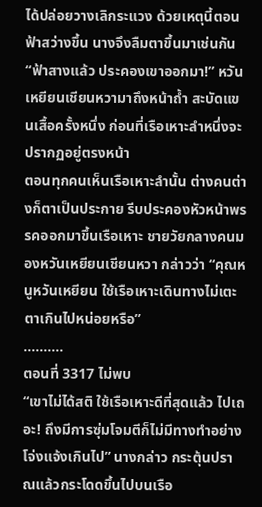ได้ปล่อยวางเลิกระแวง ด้วยเหตุนี้ตอนฟ้าสว่างขึ้น นางจึงลืมตาขึ้นมาเช่นกัน
“ฟ้าสางแล้ว ประคองเขาออกมา!” หวันเหยียนเชียนหวามาถึงหน้าถ้ำ สะบัดแขนเสื้อครั้งหนึ่ง ก่อนที่เรือเหาะลำหนึ่งจะปรากฏอยู่ตรงหน้า
ตอนทุกคนเห็นเรือเหาะลำนั้น ต่างคนต่างก็ตาเป็นประกาย รีบประคองหัวหน้าพรรคออกมาขึ้นเรือเหาะ ชายวัยกลางคนมองหวันเหยียนเชียนหวา กล่าวว่า “คุณหนูหวันเหยียน ใช้เรือเหาะเดินทางไม่เตะตาเกินไปหน่อยหรือ”
……….
ตอนที่ 3317 ไม่พบ
“เขาไม่ได้สติ ใช้เรือเหาะดีที่สุดแล้ว ไปเถอะ! ถึงมีการซุ่มโจมตีก็ไม่มีทางทำอย่างโจ่งแจ้งเกินไป” นางกล่าว กระตุ้นปราณแล้วกระโดดขึ้นไปบนเรือ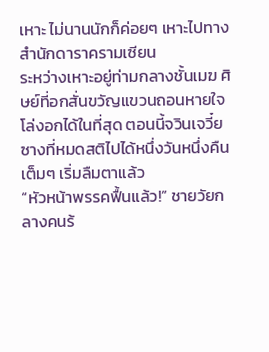เหาะ ไม่นานนักก็ค่อยๆ เหาะไปทางสำนักดาราครามเซียน
ระหว่างเหาะอยู่ท่ามกลางชั้นเมฆ ศิษย์ที่อกสั่นขวัญแขวนถอนหายใจโล่งอกได้ในที่สุด ตอนนี้จวินเจวี๋ยซางที่หมดสติไปได้หนึ่งวันหนึ่งคืนเต็มๆ เริ่มลืมตาแล้ว
“หัวหน้าพรรคฟื้นแล้ว!” ชายวัยกลางคนร้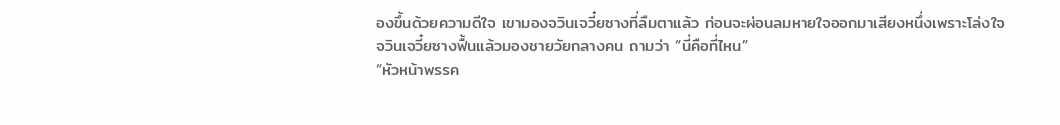องขึ้นด้วยความดีใจ เขามองจวินเจวี๋ยซางที่ลืมตาแล้ว ก่อนจะผ่อนลมหายใจออกมาเสียงหนึ่งเพราะโล่งใจ
จวินเจวี๋ยซางฟื้นแล้วมองชายวัยกลางคน ถามว่า “นี่คือที่ไหน”
“หัวหน้าพรรค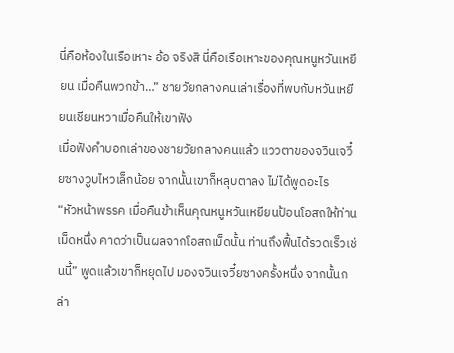นี่คือห้องในเรือเหาะ อ้อ จริงสิ นี่คือเรือเหาะของคุณหนูหวันเหยียน เมื่อคืนพวกข้า…” ชายวัยกลางคนเล่าเรื่องที่พบกับหวันเหยียนเชียนหวาเมื่อคืนให้เขาฟัง
เมื่อฟังคำบอกเล่าของชายวัยกลางคนแล้ว แววตาของจวินเจวี๋ยซางวูบไหวเล็กน้อย จากนั้นเขาก็หลุบตาลง ไม่ได้พูดอะไร
“หัวหน้าพรรค เมื่อคืนข้าเห็นคุณหนูหวันเหยียนป้อนโอสถให้ท่านเม็ดหนึ่ง คาดว่าเป็นผลจากโอสถเม็ดนั้น ท่านถึงฟื้นได้รวดเร็วเช่นนี้” พูดแล้วเขาก็หยุดไป มองจวินเจวี๋ยซางครั้งหนึ่ง จากนั้นกล่า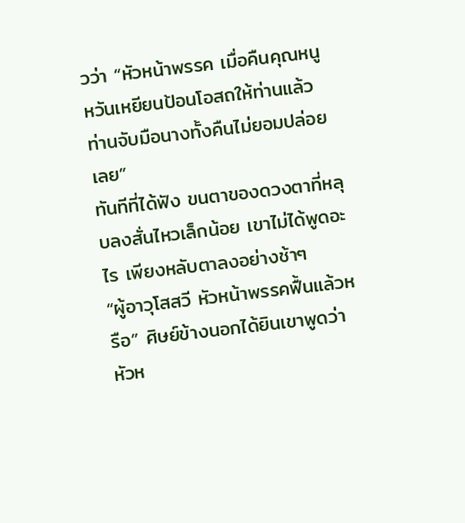วว่า “หัวหน้าพรรค เมื่อคืนคุณหนูหวันเหยียนป้อนโอสถให้ท่านแล้ว ท่านจับมือนางทั้งคืนไม่ยอมปล่อยเลย”
ทันทีที่ได้ฟัง ขนตาของดวงตาที่หลุบลงสั่นไหวเล็กน้อย เขาไม่ได้พูดอะไร เพียงหลับตาลงอย่างช้าๆ
“ผู้อาวุโสสวี หัวหน้าพรรคฟื้นแล้วหรือ” ศิษย์ข้างนอกได้ยินเขาพูดว่าหัวห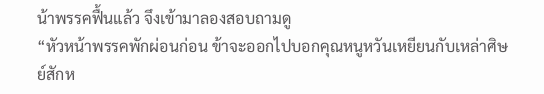น้าพรรคฟื้นแล้ว จึงเข้ามาลองสอบถามดู
“หัวหน้าพรรคพักผ่อนก่อน ข้าจะออกไปบอกคุณหนูหวันเหยียนกับเหล่าศิษย์สักห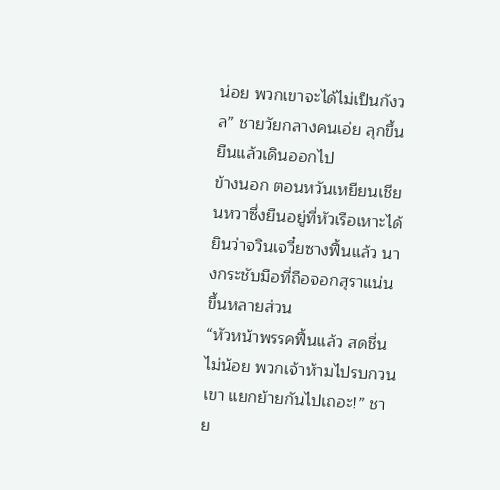น่อย พวกเขาจะได้ไม่เป็นกังวล” ชายวัยกลางคนเอ่ย ลุกขึ้นยืนแล้วเดินออกไป
ข้างนอก ตอนหวันเหยียนเชียนหวาซึ่งยืนอยู่ที่หัวเรือเหาะได้ยินว่าจวินเจวี๋ยซางฟื้นแล้ว นางกระชับมือที่ถือจอกสุราแน่นขึ้นหลายส่วน
“หัวหน้าพรรคฟื้นแล้ว สดชื่นไม่น้อย พวกเจ้าห้ามไปรบกวนเขา แยกย้ายกันไปเถอะ!” ชาย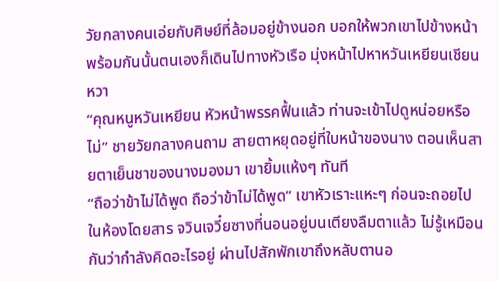วัยกลางคนเอ่ยกับศิษย์ที่ล้อมอยู่ข้างนอก บอกให้พวกเขาไปข้างหน้า พร้อมกันนั้นตนเองก็เดินไปทางหัวเรือ มุ่งหน้าไปหาหวันเหยียนเชียนหวา
“คุณหนูหวันเหยียน หัวหน้าพรรคฟื้นแล้ว ท่านจะเข้าไปดูหน่อยหรือไม่” ชายวัยกลางคนถาม สายตาหยุดอยู่ที่ใบหน้าของนาง ตอนเห็นสายตาเย็นชาของนางมองมา เขายิ้มแห้งๆ ทันที
“ถือว่าข้าไม่ได้พูด ถือว่าข้าไม่ได้พูด” เขาหัวเราะแหะๆ ก่อนจะถอยไป
ในห้องโดยสาร จวินเจวี๋ยซางที่นอนอยู่บนเตียงลืมตาแล้ว ไม่รู้เหมือนกันว่ากำลังคิดอะไรอยู่ ผ่านไปสักพักเขาถึงหลับตานอ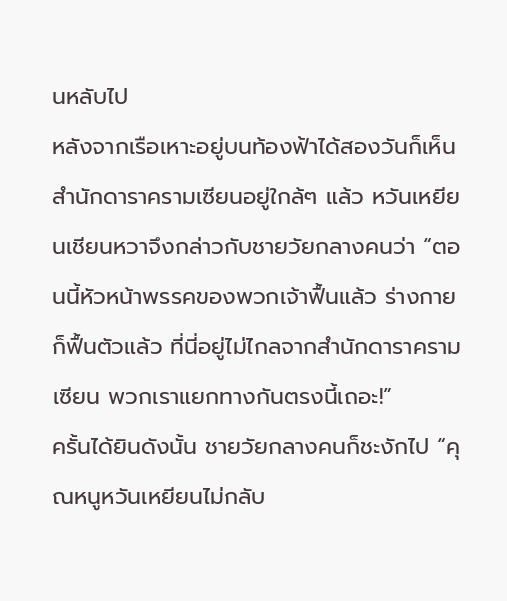นหลับไป
หลังจากเรือเหาะอยู่บนท้องฟ้าได้สองวันก็เห็นสำนักดาราครามเซียนอยู่ใกล้ๆ แล้ว หวันเหยียนเชียนหวาจึงกล่าวกับชายวัยกลางคนว่า “ตอนนี้หัวหน้าพรรคของพวกเจ้าฟื้นแล้ว ร่างกายก็ฟื้นตัวแล้ว ที่นี่อยู่ไม่ไกลจากสำนักดาราครามเซียน พวกเราแยกทางกันตรงนี้เถอะ!”
ครั้นได้ยินดังนั้น ชายวัยกลางคนก็ชะงักไป “คุณหนูหวันเหยียนไม่กลับ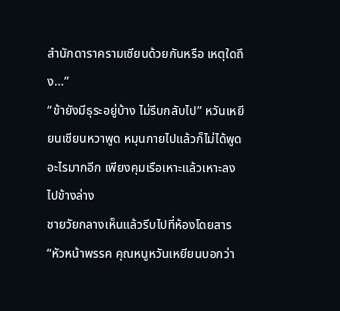สำนักดาราครามเซียนด้วยกันหรือ เหตุใดถึง…”
“ข้ายังมีธุระอยู่บ้าง ไม่รีบกลับไป” หวันเหยียนเชียนหวาพูด หมุนกายไปแล้วก็ไม่ได้พูดอะไรมากอีก เพียงคุมเรือเหาะแล้วเหาะลงไปข้างล่าง
ชายวัยกลางเห็นแล้วรีบไปที่ห้องโดยสาร “หัวหน้าพรรค คุณหนูหวันเหยียนบอกว่า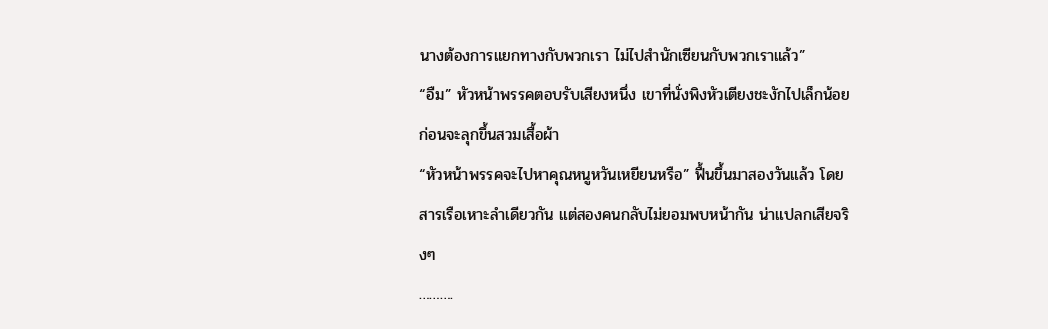นางต้องการแยกทางกับพวกเรา ไม่ไปสำนักเซียนกับพวกเราแล้ว”
“อืม” หัวหน้าพรรคตอบรับเสียงหนึ่ง เขาที่นั่งพิงหัวเตียงชะงักไปเล็กน้อย ก่อนจะลุกขึ้นสวมเสื้อผ้า
“หัวหน้าพรรคจะไปหาคุณหนูหวันเหยียนหรือ” ฟื้นขึ้นมาสองวันแล้ว โดยสารเรือเหาะลำเดียวกัน แต่สองคนกลับไม่ยอมพบหน้ากัน น่าแปลกเสียจริงๆ
……….